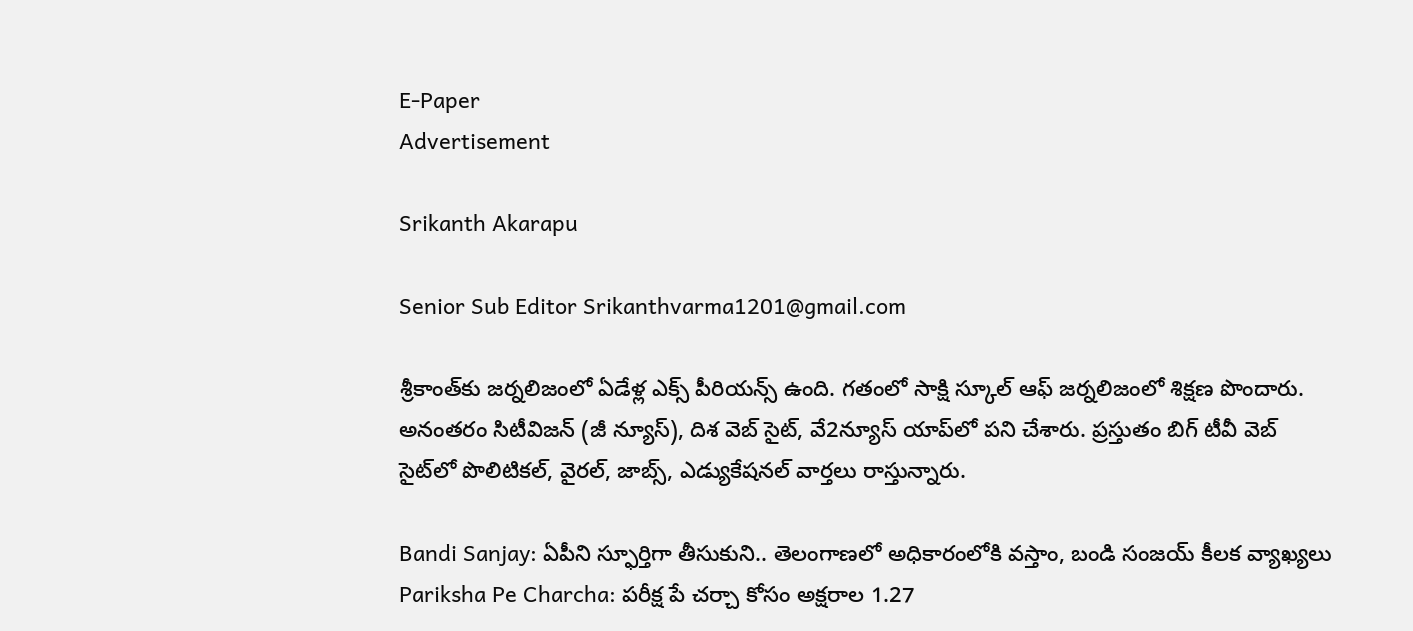E-Paper
Advertisement

Srikanth Akarapu

Senior Sub Editor Srikanthvarma1201@gmail.com

శ్రీకాంత్‌కు జర్నలిజంలో ఏడేళ్ల ఎక్స్ పీరియన్స్ ఉంది. గతంలో సాక్షి స్కూల్ ఆఫ్ జర్నలిజంలో శిక్షణ పొందారు. అనంతరం సిటీవిజన్ (జీ న్యూస్), దిశ వెబ్ సైట్, వే2న్యూస్ యాప్‌లో పని చేశారు. ప్రస్తుతం బిగ్ టీవీ వెబ్ సైట్‌లో పొలిటికల్, వైరల్, జాబ్స్, ఎడ్యుకేషనల్ వార్తలు రాస్తున్నారు.

Bandi Sanjay: ఏపీని స్ఫూర్తిగా తీసుకుని.. తెలంగాణలో అధికారంలోకి వస్తాం, బండి సంజయ్ కీలక వ్యాఖ్యలు
Pariksha Pe Charcha: పరీక్ష పే చర్చా కోసం అక్షరాల 1.27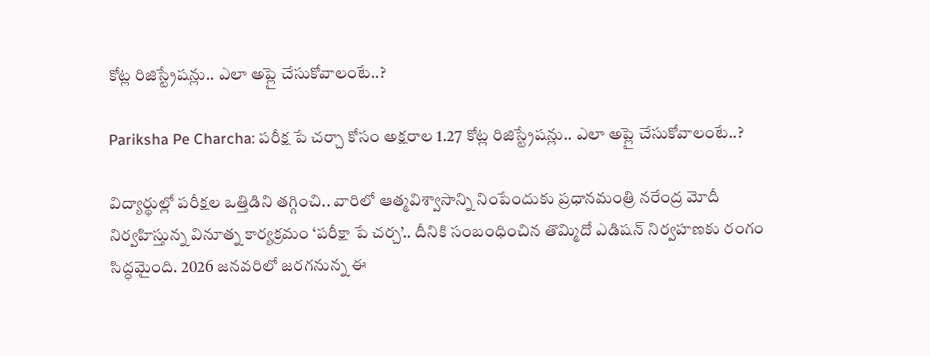కోట్ల రిజిస్ట్రేషన్లు.. ఎలా అప్లై చేసుకోవాలంటే..?

Pariksha Pe Charcha: పరీక్ష పే చర్చా కోసం అక్షరాల 1.27 కోట్ల రిజిస్ట్రేషన్లు.. ఎలా అప్లై చేసుకోవాలంటే..?

విద్యార్థుల్లో పరీక్షల ఒత్తిడిని తగ్గించి.. వారిలో ఆత్మవిశ్వాసాన్ని నింపేందుకు ప్రధానమంత్రి నరేంద్ర మోదీ నిర్వహిస్తున్న వినూత్న కార్యక్రమం ‘పరీక్షా పే చర్చ’.. దీనికి సంబంధించిన తొమ్మిదో ఎడిషన్ నిర్వహణకు రంగం సిద్ధమైంది. 2026 జనవరిలో జరగనున్న ఈ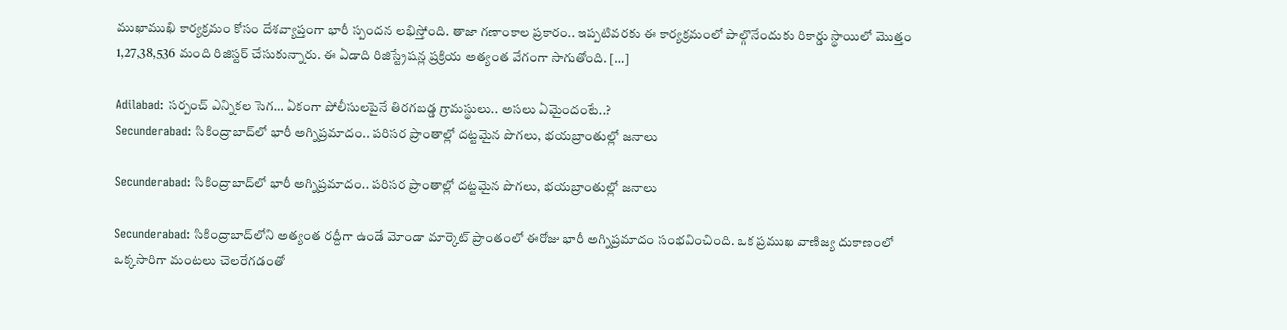ముఖాముఖి కార్యక్రమం కోసం దేశవ్యాప్తంగా భారీ స్పందన లభిస్తోంది. తాజా గణాంకాల ప్రకారం.. ఇప్పటివరకు ఈ కార్యక్రమంలో పాల్గొనేందుకు రికార్డు స్థాయిలో మొత్తం 1,27,38,536 మంది రిజిస్టర్ చేసుకున్నారు. ఈ ఏడాది రిజిస్ట్రేషన్ల ప్రక్రియ అత్యంత వేగంగా సాగుతోంది. […]

Adilabad: సర్పంచ్ ఎన్నికల సెగ… ఏకంగా పోలీసులపైనే తిరగబడ్డ గ్రామస్థులు.. అసలు ఏమైందంటే..?
Secunderabad: సికింద్రాబాద్‌లో భారీ అగ్నిప్రమాదం.. పరిసర ప్రాంతాల్లో దట్టమైన పొగలు, భయబ్రాంతుల్లో జనాలు

Secunderabad: సికింద్రాబాద్‌లో భారీ అగ్నిప్రమాదం.. పరిసర ప్రాంతాల్లో దట్టమైన పొగలు, భయబ్రాంతుల్లో జనాలు

Secunderabad: సికింద్రాబాద్‌లోని అత్యంత రద్దీగా ఉండే మోండా మార్కెట్ ప్రాంతంలో ఈరోజు భారీ అగ్నిప్రమాదం సంభవించింది. ఒక ప్రముఖ వాణిజ్య దుకాణంలో ఒక్కసారిగా మంటలు చెలరేగడంతో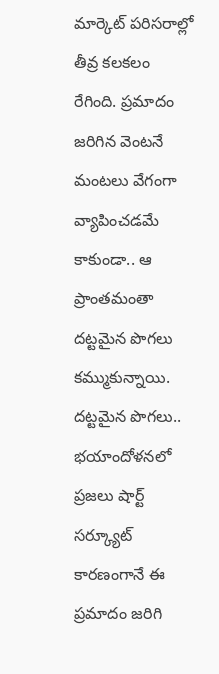మార్కెట్ పరిసరాల్లో తీవ్ర కలకలం రేగింది. ప్రమాదం జరిగిన వెంటనే మంటలు వేగంగా వ్యాపించడమే కాకుండా.. ఆ ప్రాంతమంతా దట్టమైన పొగలు కమ్ముకున్నాయి. దట్టమైన పొగలు.. భయాందోళనలో ప్రజలు షార్ట్ సర్క్యూట్ కారణంగానే ఈ ప్రమాదం జరిగి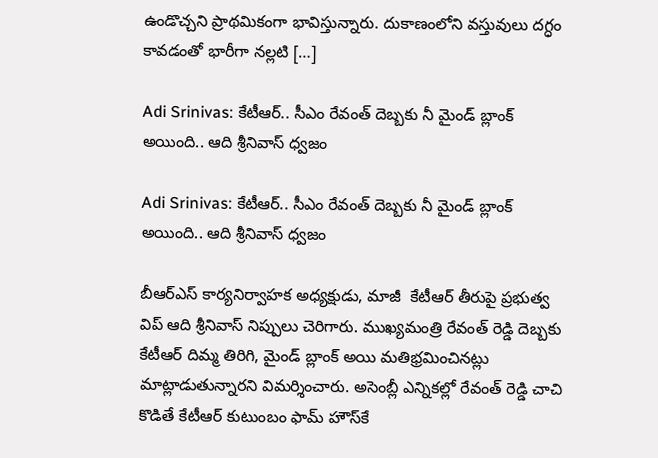ఉండొచ్చని ప్రాథమికంగా భావిస్తున్నారు. దుకాణంలోని వస్తువులు దగ్ధం కావడంతో భారీగా నల్లటి […]

Adi Srinivas: కేటీఆర్.. సీఎం రేవంత్ దెబ్బకు నీ మైండ్ బ్లాంక్ అయింది.. ఆది శ్రీనివాస్ ధ్వజం

Adi Srinivas: కేటీఆర్.. సీఎం రేవంత్ దెబ్బకు నీ మైండ్ బ్లాంక్ అయింది.. ఆది శ్రీనివాస్ ధ్వజం

బీఆర్ఎస్ కార్యనిర్వాహక అధ్యక్షుడు, మాజీ  కేటీఆర్ తీరుపై ప్రభుత్వ విప్ ఆది శ్రీనివాస్ నిప్పులు చెరిగారు. ముఖ్యమంత్రి రేవంత్ రెడ్డి దెబ్బకు కేటీఆర్ దిమ్మ తిరిగి, మైండ్ బ్లాంక్ అయి మతిభ్రమించినట్లు మాట్లాడుతున్నారని విమర్శించారు. అసెంబ్లీ ఎన్నికల్లో రేవంత్ రెడ్డి చాచి కొడితే కేటీఆర్ కుటుంబం ఫామ్ హౌస్‌కే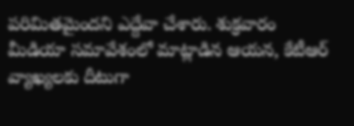పరిమితమైందని ఎద్దేవా చేశారు. శుక్రవారం మీడియా సమావేశంలో మాట్లాడిన ఆయన, కేటీఆర్ వ్యాఖ్యలకు దీటుగా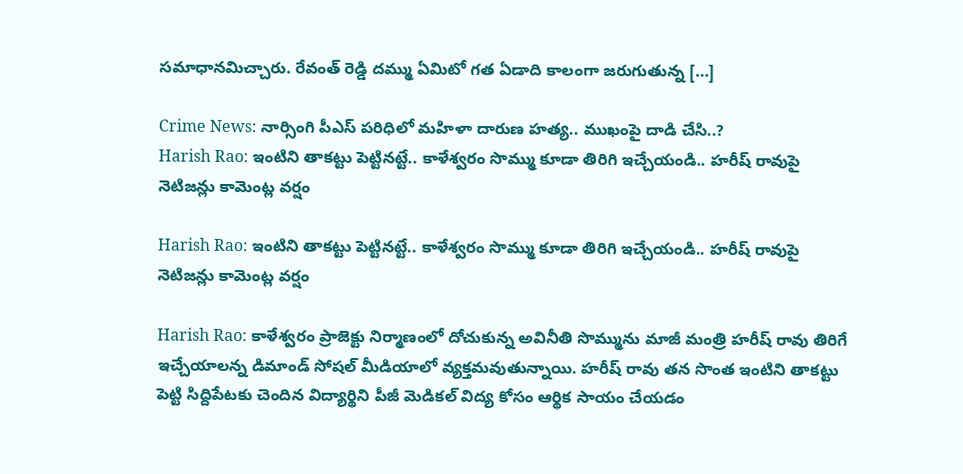సమాధానమిచ్చారు. రేవంత్ రెడ్డి దమ్ము ఏమిటో గత ఏడాది కాలంగా జరుగుతున్న […]

Crime News: నార్సింగి పీఎస్ పరిధిలో మహిళా దారుణ హత్య.. ముఖంపై దాడి చేసి..?
Harish Rao: ఇంటిని తాకట్టు పెట్టినట్టే.. కాళేశ్వరం సొమ్ము కూడా తిరిగి ఇచ్చేయండి.. హరీష్ రావుపై నెటిజన్లు కామెంట్ల వర్షం

Harish Rao: ఇంటిని తాకట్టు పెట్టినట్టే.. కాళేశ్వరం సొమ్ము కూడా తిరిగి ఇచ్చేయండి.. హరీష్ రావుపై నెటిజన్లు కామెంట్ల వర్షం

Harish Rao: కాళేశ్వ‌రం ప్రాజెక్టు నిర్మాణంలో దోచుకున్న అవినీతి సొమ్మును మాజీ మంత్రి హరీష్ రావు తిరిగే ఇచ్చేయాల‌న్న డిమాండ్ సోష‌ల్ మీడియాలో వ్య‌క్త‌మ‌వుతున్నాయి. హ‌రీష్ రావు త‌న సొంత ఇంటిని తాక‌ట్టు పెట్టి సిద్దిపేట‌కు చెందిన విద్యార్థిని పీజీ మెడిక‌ల్ విద్య కోసం ఆర్థిక సాయం చేయ‌డం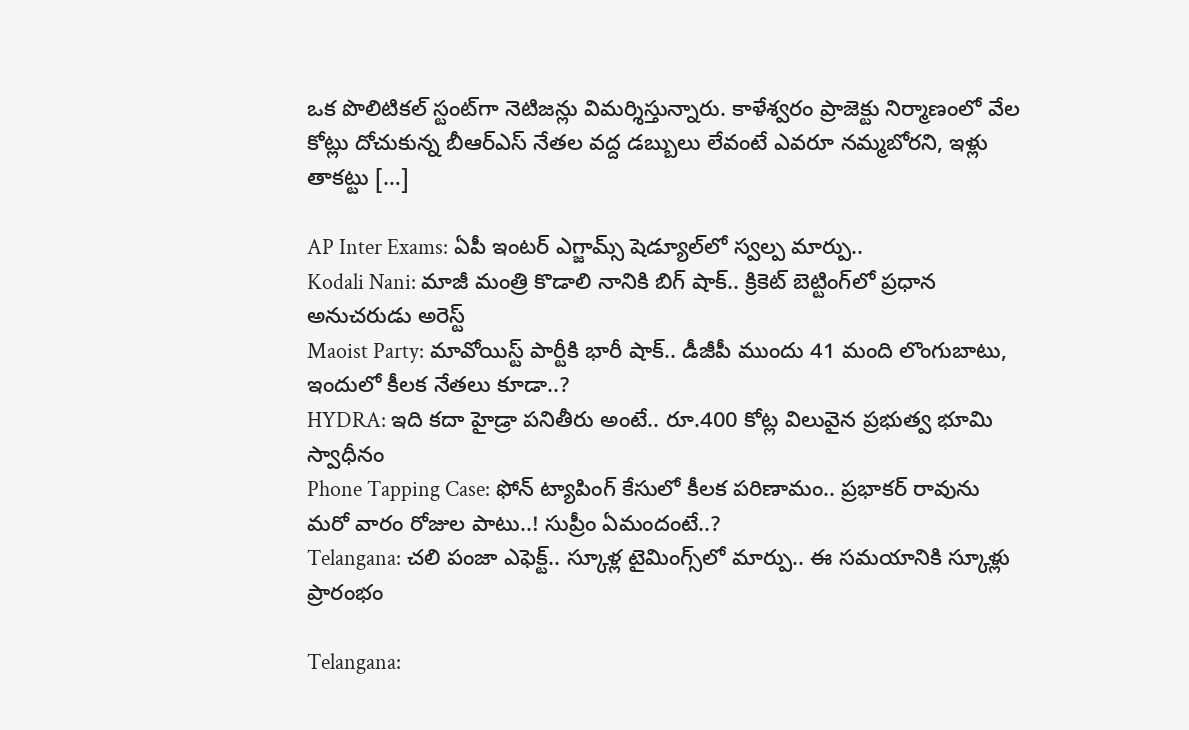ఒక పొలిటిక‌ల్ స్టంట్‌గా నెటిజ‌న్లు విమ‌ర్శిస్తున్నారు. కాళేశ్వ‌రం ప్రాజెక్టు నిర్మాణంలో వేల కోట్లు దోచుకున్న బీఆర్ఎస్ నేత‌ల వ‌ద్ద డ‌బ్బులు లేవంటే ఎవ‌రూ న‌మ్మ‌బోర‌ని, ఇళ్లు తాక‌ట్టు […]

AP Inter Exams: ఏపీ ఇంటర్ ఎగ్జామ్స్ షెడ్యూల్‌లో స్వల్ప మార్పు..
Kodali Nani: మాజీ మంత్రి కొడాలి నానికి బిగ్ షాక్.. క్రికెట్ బెట్టింగ్‌లో ప్రధాన అనుచరుడు అరెస్ట్
Maoist Party: మావోయిస్ట్ పార్టీకి భారీ షాక్.. డీజీపీ ముందు 41 మంది లొంగుబాటు, ఇందులో కీలక నేతలు కూడా..?
HYDRA: ఇది కదా హైడ్రా పనితీరు అంటే.. రూ.400 కోట్ల విలువైన ప్రభుత్వ భూమి స్వాధీనం
Phone Tapping Case: ఫోన్ ట్యాపింగ్ కేసులో కీలక పరిణామం.. ప్రభాకర్ రావును మరో వారం రోజుల పాటు..! సుప్రీం ఏమందంటే..?
Telangana: చలి పంజా ఎఫెక్ట్.. స్కూళ్ల టైమింగ్స్‌లో మార్పు.. ఈ సమయానికి స్కూళ్లు ప్రారంభం

Telangana: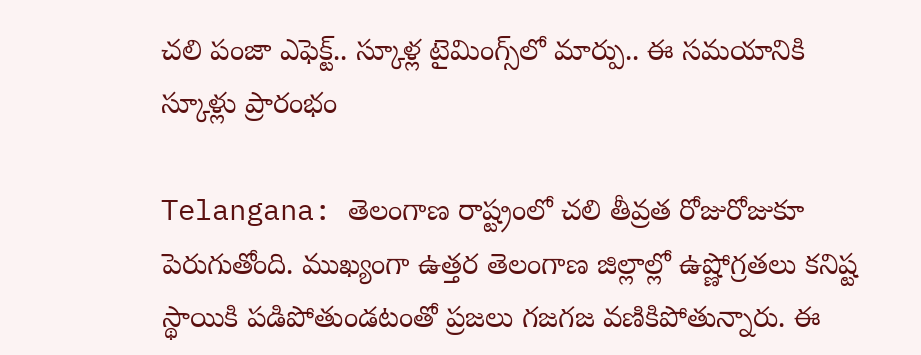చలి పంజా ఎఫెక్ట్.. స్కూళ్ల టైమింగ్స్‌లో మార్పు.. ఈ సమయానికి స్కూళ్లు ప్రారంభం

Telangana: తెలంగాణ రాష్ట్రంలో చలి తీవ్రత రోజురోజుకూ పెరుగుతోంది. ముఖ్యంగా ఉత్తర తెలంగాణ జిల్లాల్లో ఉష్ణోగ్రతలు కనిష్ట స్థాయికి పడిపోతుండటంతో ప్రజలు గజగజ వణికిపోతున్నారు. ఈ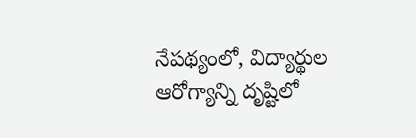నేపథ్యంలో, విద్యార్థుల ఆరోగ్యాన్ని దృష్టిలో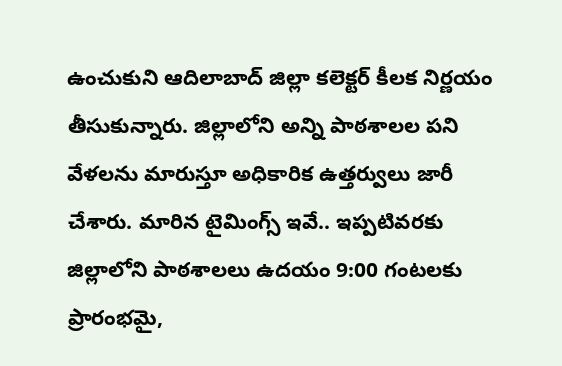ఉంచుకుని ఆదిలాబాద్ జిల్లా కలెక్టర్ కీలక నిర్ణయం తీసుకున్నారు. జిల్లాలోని అన్ని పాఠశాలల పని వేళలను మారుస్తూ అధికారిక ఉత్తర్వులు జారీ చేశారు. మారిన టైమింగ్స్ ఇవే.. ఇప్పటివరకు జిల్లాలోని పాఠశాలలు ఉదయం 9:00 గంటలకు ప్రారంభమై,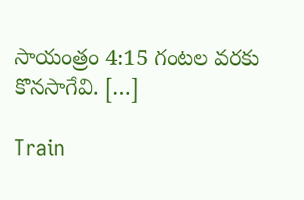సాయంత్రం 4:15 గంటల వరకు కొనసాగేవి. […]

Train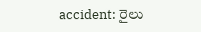accident: రైలు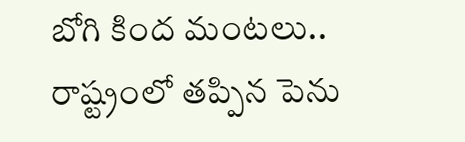బోగి కింద మంటలు.. రాష్ట్రంలో తప్పిన పెను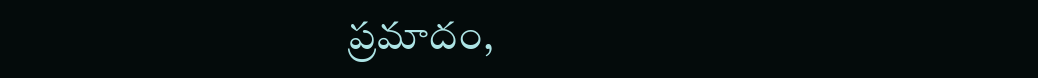ప్రమాదం,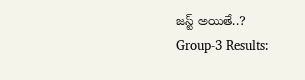జస్ట్ అయితే..?
Group-3 Results: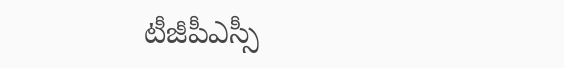టీజీపీఎస్సీ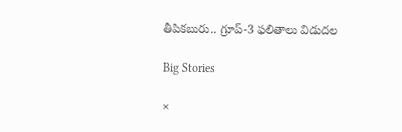తీపికబురు.. గ్రూప్-3 ఫలితాలు విడుదల

Big Stories

×